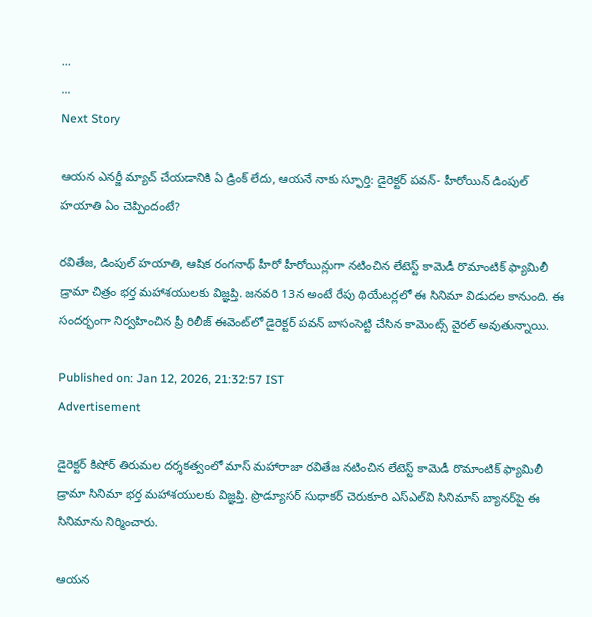...
...
Next Story

ఆయన ఎనర్జీ మ్యాచ్ చేయడానికి ఏ డ్రింక్ లేదు, ఆయనే నాకు స్ఫూర్తి: డైరెక్టర్ పవన్- హీరోయిన్ డింపుల్ హయాతి ఏం చెప్పిందంటే?

రవితేజ, డింపుల్ హయాతి, ఆషిక రంగనాథ్ హీరో హీరోయిన్లుగా నటించిన లేటెస్ట్ కామెడీ రొమాంటిక్ ఫ్యామిలీ డ్రామా చిత్రం భర్త మహాశయులకు విజ్ఞప్తి. జనవరి 13న అంటే రేపు థియేటర్లలో ఈ సినిమా విడుదల కానుంది. ఈ సందర్భంగా నిర్వహించిన ప్రీ రిలీజ్ ఈవెంట్‌లో డైరెక్టర్ పవన్ బాసంసెట్టి చేసిన కామెంట్స్ వైరల్ అవుతున్నాయి.

Published on: Jan 12, 2026, 21:32:57 IST
Advertisement

డైరెక్టర్ కిషోర్ తిరుమల దర్శకత్వంలో మాస్ మహారాజా రవితేజ నటించిన లేటెస్ట్ కామెడీ రొమాంటిక్ ఫ్యామిలీ డ్రామా సినిమా భర్త మహాశయులకు విజ్ఞప్తి. ప్రొడ్యూసర్ సుధాకర్ చెరుకూరి ఎస్ఎల్‌వి సినిమాస్ బ్యానర్‌పై ఈ సినిమాను నిర్మించారు.

ఆయన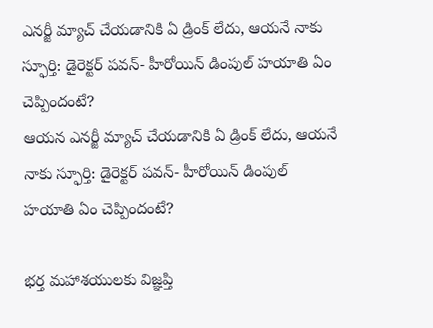ఎనర్జీ మ్యాచ్ చేయడానికి ఏ డ్రింక్ లేదు, ఆయనే నాకు స్ఫూర్తి: డైరెక్టర్ పవన్- హీరోయిన్ డింపుల్ హయాతి ఏం చెప్పిందంటే?
ఆయన ఎనర్జీ మ్యాచ్ చేయడానికి ఏ డ్రింక్ లేదు, ఆయనే నాకు స్ఫూర్తి: డైరెక్టర్ పవన్- హీరోయిన్ డింపుల్ హయాతి ఏం చెప్పిందంటే?

భర్త మహాశయులకు విజ్ఞప్తి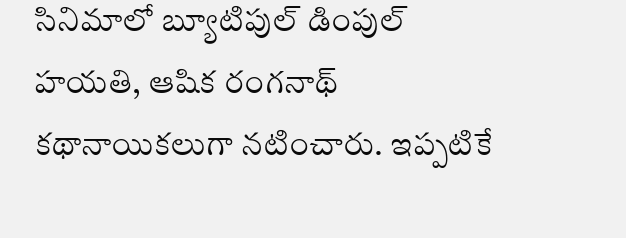సినిమాలో బ్యూటిపుల్ డింపుల్ హయతి, ఆషిక రంగనాథ్ కథానాయికలుగా నటించారు. ఇప్పటికే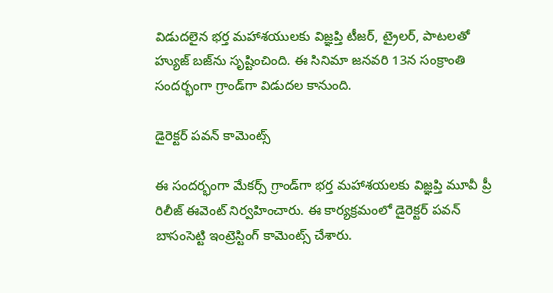విడుదలైన భర్త మహాశయులకు విజ్ఞప్తి టీజర్, ట్రైలర్, పాటలతో హ్యుజ్ బజ్‌ను సృష్టించింది. ఈ సినిమా జనవరి 13న సంక్రాంతి సందర్భంగా గ్రాండ్‌గా విడుదల కానుంది.

డైరెక్టర్ పవన్ కామెంట్స్

ఈ సందర్భంగా మేకర్స్ గ్రాండ్‌గా భర్త మహాశయలకు విజ్ఞప్తి మూవీ ప్రీ రిలీజ్ ఈవెంట్ నిర్వహించారు. ఈ కార్యక్రమంలో డైరెక్టర్ పవన్ బాసంసెట్టి ఇంట్రెస్టింగ్ కామెంట్స్ చేశారు.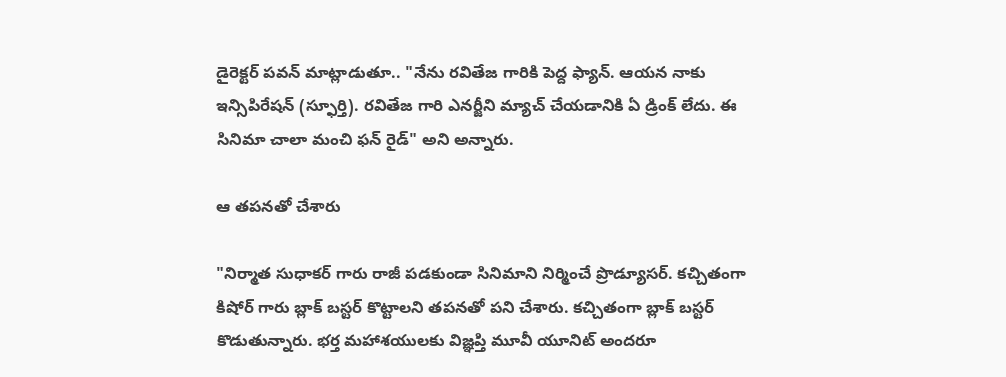డైరెక్టర్ పవన్ మాట్లాడుతూ.. "నేను రవితేజ గారికి పెద్ద ఫ్యాన్. ఆయన నాకు ఇన్సిపిరేషన్ (స్ఫూర్తి). రవితేజ గారి ఎనర్జీని మ్యాచ్ చేయడానికి ఏ డ్రింక్ లేదు. ఈ సినిమా చాలా మంచి ఫన్ రైడ్" అని అన్నారు.

ఆ తపనతో చేశారు

"నిర్మాత సుధాకర్ గారు రాజీ పడకుండా సినిమాని నిర్మించే ప్రొడ్యూసర్. కచ్చితంగా కిషోర్ గారు బ్లాక్ బస్టర్ కొట్టాలని తపనతో పని చేశారు. కచ్చితంగా బ్లాక్ బస్టర్ కొడుతున్నారు. భర్త మహాశయులకు విజ్ఞప్తి మూవీ యూనిట్ అందరూ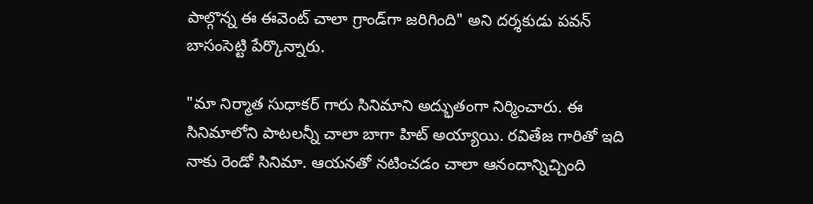పాల్గొన్న ఈ ఈవెంట్ చాలా గ్రాండ్‌గా జరిగింది" అని దర్శకుడు పవన్ బాసంసెట్టి పేర్కొన్నారు.

"మా నిర్మాత సుధాకర్ గారు సినిమాని అద్భుతంగా నిర్మించారు. ఈ సినిమాలోని పాటలన్నీ చాలా బాగా హిట్ అయ్యాయి. రవితేజ గారితో ఇది నాకు రెండో సినిమా. ఆయనతో నటించడం చాలా ఆనందాన్నిచ్చింది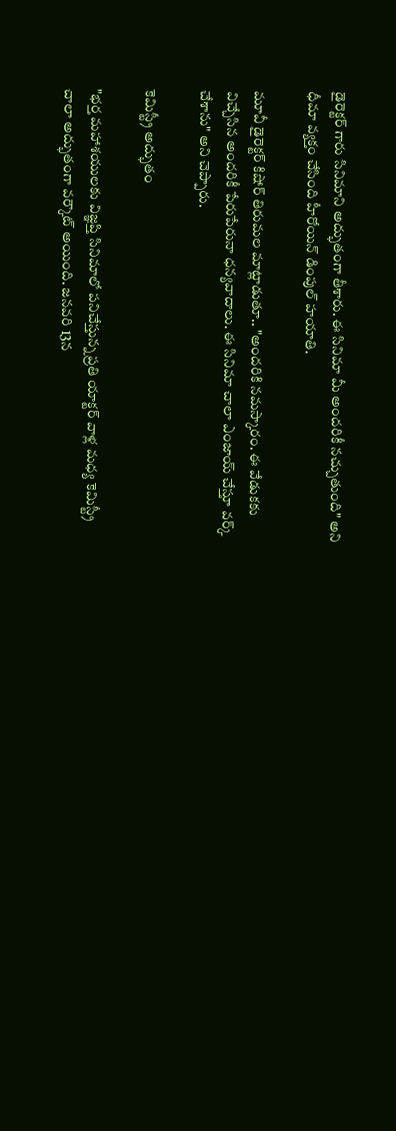డైరెక్టర్ గారు సినిమాని అద్భుతంగా తీశారు. ఈ సినిమా మీ అందరికీ నచ్చుతుంది" అని ధీమా వ్యక్తం చేసింది హీరోయిన్ డింపుల్ హయాతి.

మూవీ డైరెక్టర్ కిషోర్ తిరుమల మాట్లాడుతూ.. "అందరికి నమస్కారం. ఈ వేడుకకు విచ్చేసిన అందరికీ పేరుపేరునా ధన్యవాదాలు. ఈ సినిమా చాలా ఎంజాయ్ చేస్తూ వర్క్ చేశాను" అని చెప్పారు.

కెమిస్ట్రీ అద్భుతం

"భర్త మహాశయులకు విజ్ఞప్తి సినిమాలో పనిచేస్తున్న ప్రతి యాక్టర్ వాళ్ల మధ్య కెమిస్ట్రీ చాలా అద్భుతంగా వర్కౌట్ అయింది. జనవరి 13న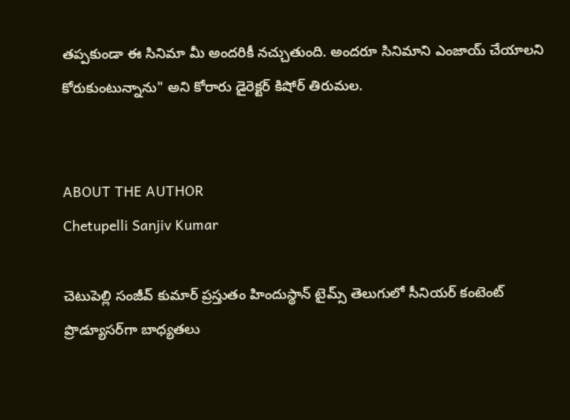తప్పకుండా ఈ సినిమా మీ అందరికీ నచ్చుతుంది. అందరూ సినిమాని ఎంజాయ్ చేయాలని కోరుకుంటున్నాను" అని కోరారు డైరెక్టర్ కిషోర్ తిరుమల.


ABOUT THE AUTHOR
Chetupelli Sanjiv Kumar

చెటుపెల్లి సంజీవ్ కుమార్ ప్రస్తుతం హిందుస్థాన్ టైమ్స్ తెలుగులో సీనియర్ కంటెంట్ ప్రొడ్యూసర్‌గా బాధ్యతలు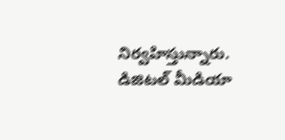నిర్వహిస్తున్నారు. డిజిటల్ మీడియా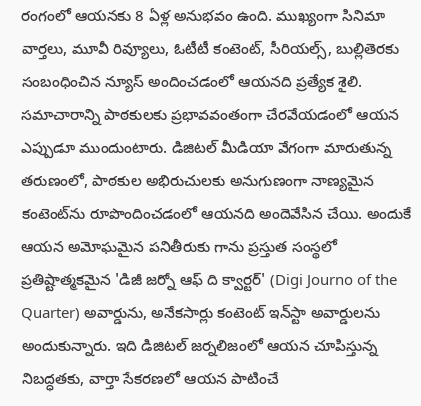రంగంలో ఆయనకు 8 ఏళ్ల అనుభవం ఉంది. ముఖ్యంగా సినిమా వార్తలు, మూవీ రివ్యూలు, ఓటీటీ కంటెంట్, సీరియల్స్, బుల్లితెరకు సంబంధించిన న్యూస్ అందించడంలో ఆయనది ప్రత్యేక శైలి. సమాచారాన్ని పాఠకులకు ప్రభావవంతంగా చేరవేయడంలో ఆయన ఎప్పుడూ ముందుంటారు. డిజిటల్ మీడియా వేగంగా మారుతున్న తరుణంలో, పాఠకుల అభిరుచులకు అనుగుణంగా నాణ్యమైన కంటెంట్‌ను రూపొందించడంలో ఆయనది అందెవేసిన చేయి. అందుకే ఆయన అమోఘమైన పనితీరుకు గాను ప్రస్తుత సంస్థలో ప్రతిష్టాత్మకమైన 'డిజీ జర్నో ఆఫ్ ది క్వార్టర్' (Digi Journo of the Quarter) అవార్డును, అనేకసార్లు కంటెంట్ ఇన్‌స్టా అవార్డులను అందుకున్నారు. ఇది డిజిటల్ జర్నలిజంలో ఆయన చూపిస్తున్న నిబద్ధతకు, వార్తా సేకరణలో ఆయన పాటించే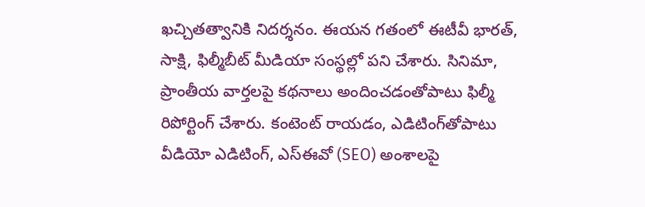ఖచ్చితత్వానికి నిదర్శనం. ఈయన గతంలో ఈటీవీ భారత్, సాక్షి, ఫిల్మీబీట్ మీడియా సంస్థల్లో పని చేశారు. సినిమా, ప్రాంతీయ వార్తలపై కథనాలు అందించడంతోపాటు ఫిల్మీ రిపోర్టింగ్ చేశారు. కంటెంట్ రాయడం, ఎడిటింగ్‌తోపాటు వీడియో ఎడిటింగ్, ఎస్‌ఈవో (SEO) అంశాలపై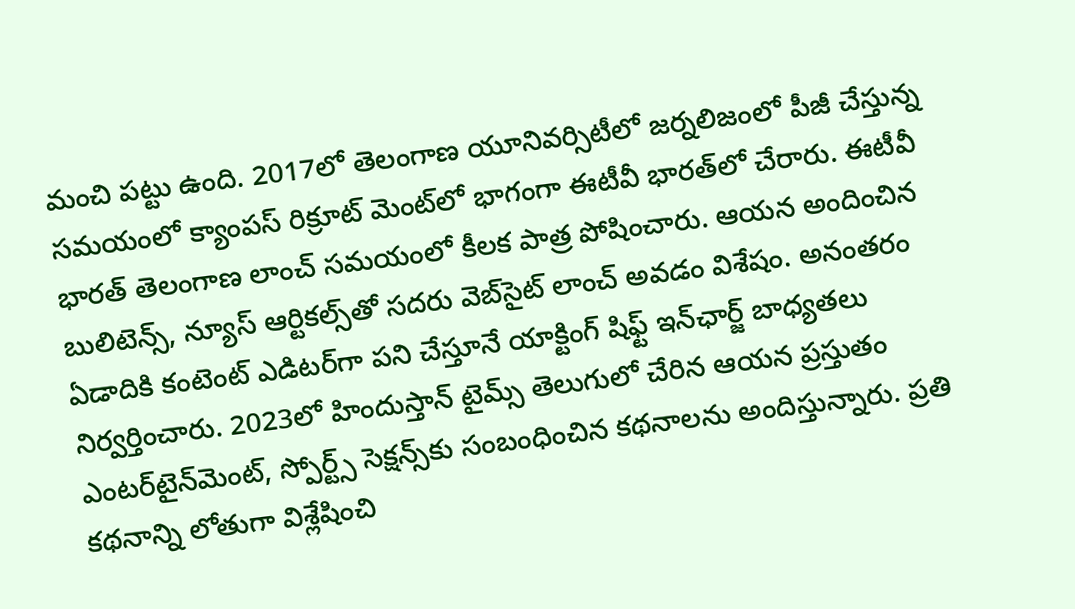మంచి పట్టు ఉంది. 2017లో తెలంగాణ యూనివర్సిటీలో జర్నలిజంలో పీజీ చేస్తున్న సమయంలో క్యాంపస్ రిక్రూట్ మెంట్‌లో భాగంగా ఈటీవీ భారత్‌లో చేరారు. ఈటీవీ భారత్ తెలంగాణ లాంచ్ సమయంలో కీలక పాత్ర పోషించారు. ఆయన అందించిన బులిటెన్స్, న్యూస్ ఆర్టికల్స్‌తో సదరు వెబ్‌సైట్ లాంచ్ అవడం విశేషం. అనంతరం ఏడాదికి కంటెంట్ ఎడిటర్‌గా పని చేస్తూనే యాక్టింగ్ షిఫ్ట్ ఇన్‌ఛార్జ్ బాధ్యతలు నిర్వర్తించారు. 2023లో హిందుస్తాన్ టైమ్స్ తెలుగులో చేరిన ఆయన ప్రస్తుతం ఎంటర్‌టైన్‌మెంట్, స్పోర్ట్స్ సెక్షన్స్‌కు సంబంధించిన కథనాలను అందిస్తున్నారు. ప్రతి కథనాన్ని లోతుగా విశ్లేషించి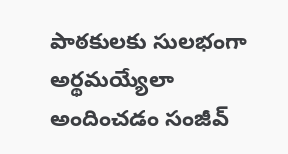పాఠకులకు సులభంగా అర్థమయ్యేలా అందించడం సంజీవ్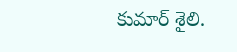కుమార్ శైలి.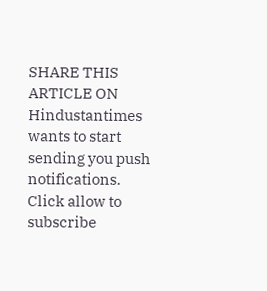SHARE THIS ARTICLE ON
Hindustantimes wants to start sending you push notifications. Click allow to subscribe